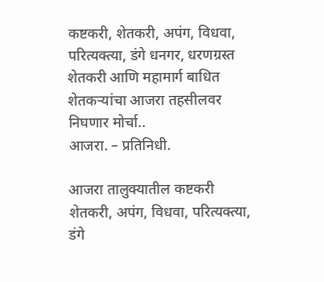कष्टकरी, शेतकरी, अपंग, विधवा, परित्यक्त्या, डंगे धनगर, धरणग्रस्त शेतकरी आणि महामार्ग बाधित शेतकऱ्यांचा आजरा तहसीलवर निघणार मोर्चा..
आजरा. – प्रतिनिधी.

आजरा तालुक्यातील कष्टकरी शेतकरी, अपंग, विधवा, परित्यक्त्या, डंगे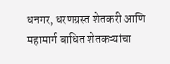धनगर, धरणग्रस्त शेतकरी आणि महामार्ग बाधित शेतकऱ्यांचा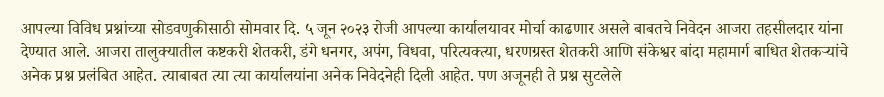आपल्या विविध प्रश्नांच्या सोडवणुकीसाठी सोमवार दि. ५ जून २०२३ रोजी आपल्या कार्यालयावर मोर्चा काढणार असले बाबतचे निवेदन आजरा तहसीलदार यांना देण्यात आले. आजरा तालुक्यातील कष्टकरी शेतकरी, डंगे धनगर, अपंग, विधवा, परित्यक्त्या, धरणग्रस्त शेतकरी आणि संकेश्वर बांदा महामार्ग बाधित शेतकऱ्यांचे अनेक प्रश्न प्रलंबित आहेत. त्याबाबत त्या त्या कार्यालयांना अनेक निवेदनेही दिली आहेत. पण अजूनही ते प्रश्न सुटलेले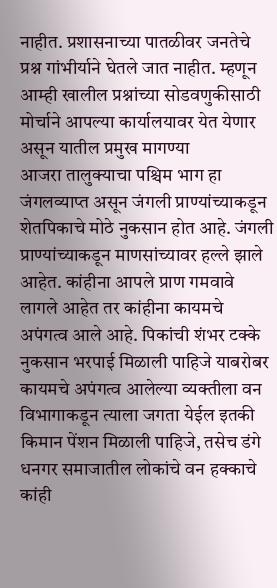नाहीत. प्रशासनाच्या पातळीवर जनतेचे प्रश्न गांभीर्याने घेतले जात नाहीत. म्हणून आम्ही खालील प्रश्नांच्या सोडवणुकीसाठी मोर्चाने आपल्या कार्यालयावर येत येणार असून यातील प्रमुख मागण्या
आजरा तालुक्याचा पश्चिम भाग हा जंगलव्याप्त असून जंगली प्राण्यांच्याकडून शेतपिकाचे मोठे नुकसान होत आहे. जंगली प्राण्यांच्याकडून माणसांच्यावर हल्ले झाले आहेत. कांहीना आपले प्राण गमवावे लागले आहेत तर कांहीना कायमचे अपंगत्व आले आहे. पिकांची शंभर टक्के नुकसान भरपाई मिळाली पाहिजे याबरोबर कायमचे अपंगत्व आलेल्या व्यक्तीला वन विभागाकडून त्याला जगता येईल इतकी किमान पेंशन मिळाली पाहिजे, तसेच डंगे धनगर समाजातील लोकांचे वन हक्काचे कांही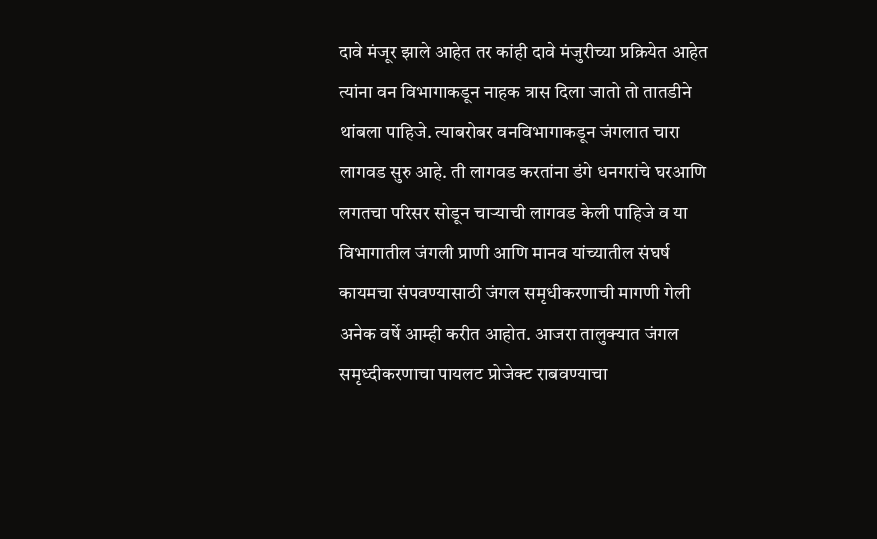दावे मंजूर झाले आहेत तर कांही दावे मंजुरीच्या प्रक्रियेत आहेत त्यांना वन विभागाकडून नाहक त्रास दिला जातो तो तातडीने थांबला पाहिजे. त्याबरोबर वनविभागाकडून जंगलात चारा लागवड सुरु आहे. ती लागवड करतांना डंगे धनगरांचे घरआणि लगतचा परिसर सोडून चाऱ्याची लागवड केली पाहिजे व या विभागातील जंगली प्राणी आणि मानव यांच्यातील संघर्ष कायमचा संपवण्यासाठी जंगल समृधीकरणाची मागणी गेली अनेक वर्षे आम्ही करीत आहोत. आजरा तालुक्यात जंगल समृध्दीकरणाचा पायलट प्रोजेक्ट राबवण्याचा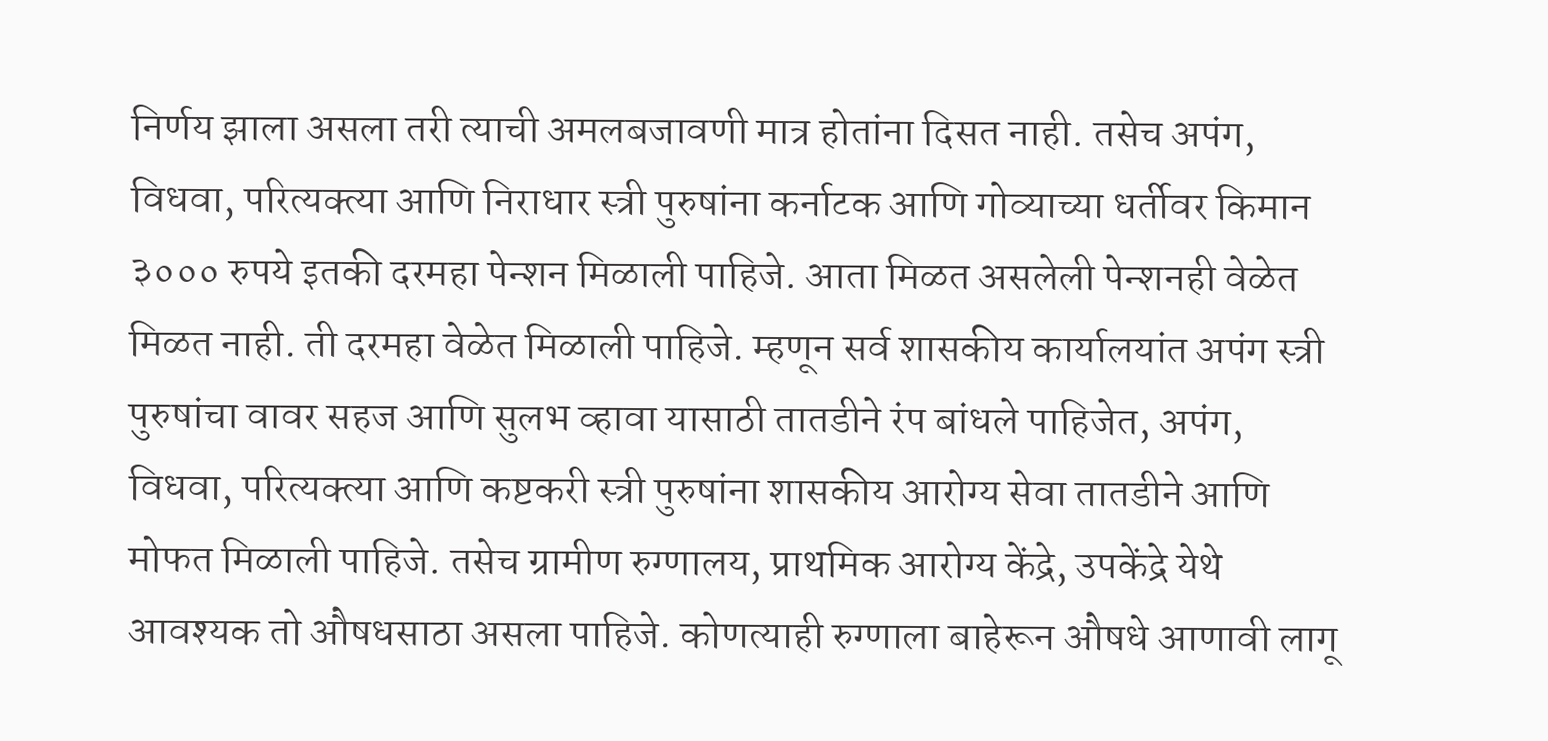निर्णय झाला असला तरी त्याची अमलबजावणी मात्र होतांना दिसत नाही. तसेच अपंग, विधवा, परित्यक्त्या आणि निराधार स्त्री पुरुषांना कर्नाटक आणि गोव्याच्या धर्तीवर किमान ३००० रुपये इतकी दरमहा पेन्शन मिळाली पाहिजे. आता मिळत असलेली पेन्शनही वेळेत मिळत नाही. ती दरमहा वेळेत मिळाली पाहिजे. म्हणून सर्व शासकीय कार्यालयांत अपंग स्त्री पुरुषांचा वावर सहज आणि सुलभ व्हावा यासाठी तातडीने रंप बांधले पाहिजेत, अपंग, विधवा, परित्यक्त्या आणि कष्टकरी स्त्री पुरुषांना शासकीय आरोग्य सेवा तातडीने आणि मोफत मिळाली पाहिजे. तसेच ग्रामीण रुग्णालय, प्राथमिक आरोग्य केंद्रे, उपकेंद्रे येथे आवश्यक तो औषधसाठा असला पाहिजे. कोणत्याही रुग्णाला बाहेरून औषधे आणावी लागू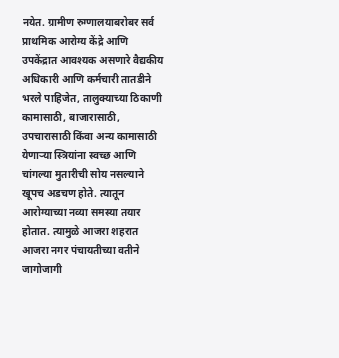नयेत. ग्रामीण रुग्णालयाबरोबर सर्व प्राथमिक आरोग्य केंद्रे आणि उपकेंद्रात आवश्यक असणारे वैद्यकीय अधिकारी आणि कर्मचारी तातडीने भरले पाहिजेत, तालुक्याच्या ठिकाणी कामासाठी, बाजारासाठी, उपचारासाठी किंवा अन्य कामासाठी येणाऱ्या स्त्रियांना स्वच्छ आणि चांगल्या मुतारीची सोय नसल्याने खूपच अडचण होते. त्यातून आरोग्याच्या नव्या समस्या तयार होतात. त्यामुळे आजरा शहरात आजरा नगर पंचायतीच्या वतीने जागोजागी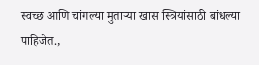स्वच्छ आणि चांगल्या मुताऱ्या खास स्त्रियांसाठी बांधल्या पाहिजेत.,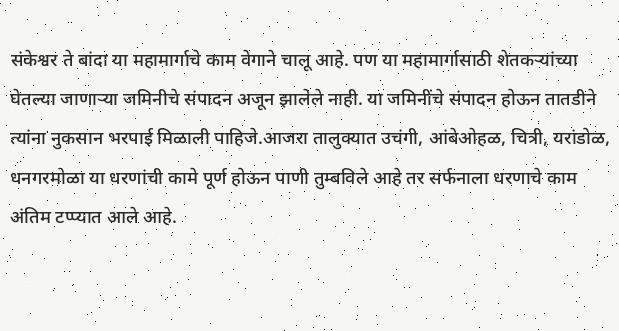संकेश्वर ते बांदा या महामार्गाचे काम वेगाने चालू आहे. पण या महामार्गासाठी शेतकऱ्यांच्या घेतल्या जाणाऱ्या जमिनीचे संपादन अजून झालेले नाही. या जमिनींचे संपादन होऊन तातडीने त्यांना नुकसान भरपाई मिळाली पाहिजे.आजरा तालुक्यात उचंगी, आंबेओहळ, चित्री, यरांडोळ, धनगरमोळा या धरणांची कामे पूर्ण होऊन पाणी तुम्बविले आहे तर सर्फनाला धरणाचे काम अंतिम टप्प्यात आले आहे.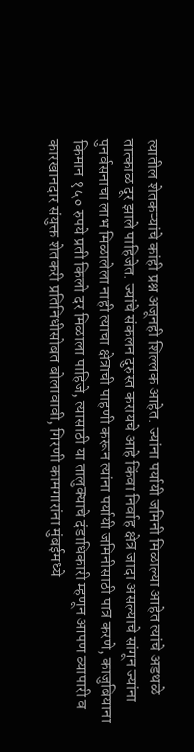त्यातील शेतकऱ्यांचे कांही प्रश्न अजूनही शिल्लक आहेत. ज्यांना पर्यायी जमिनी मिळाल्या आहेत त्यांचे अडथळे तात्काळ दूर झाले पाहिजेत. ज्यांचे संकलन दुरुस्त करायचे आहे किंवा निर्वाह क्षेत्र जादा असल्याचे सांगून ज्यांना पुनर्वसनाचा लाभ मिळालेला नाही त्याचा क्षेत्राची पाहणी करून त्यांना पर्यायी जमिनीसाठी पात्र करणे, काजुबियाना किमान १५० रुपये प्रती किलो दर मिळाला पाहिजे, त्यासाठी या तालुक्याचे दंडाधिकारी म्हणून आपण व्यापारी व कारखानदार संयुक्त शेतकरी प्रतिनिधीसोबत बोलावावी, गिरणी कामगारांना मुंबईमध्ये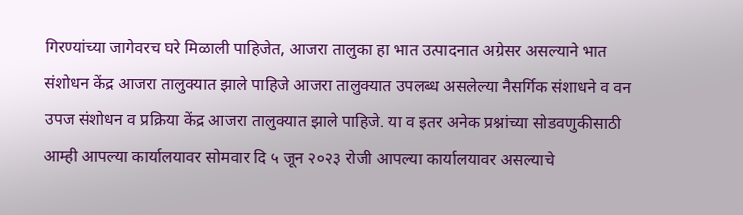गिरण्यांच्या जागेवरच घरे मिळाली पाहिजेत, आजरा तालुका हा भात उत्पादनात अग्रेसर असल्याने भात संशोधन केंद्र आजरा तालुक्यात झाले पाहिजे आजरा तालुक्यात उपलब्ध असलेल्या नैसर्गिक संशाधने व वन उपज संशोधन व प्रक्रिया केंद्र आजरा तालुक्यात झाले पाहिजे. या व इतर अनेक प्रश्नांच्या सोडवणुकीसाठी आम्ही आपल्या कार्यालयावर सोमवार दि ५ जून २०२३ रोजी आपल्या कार्यालयावर असल्याचे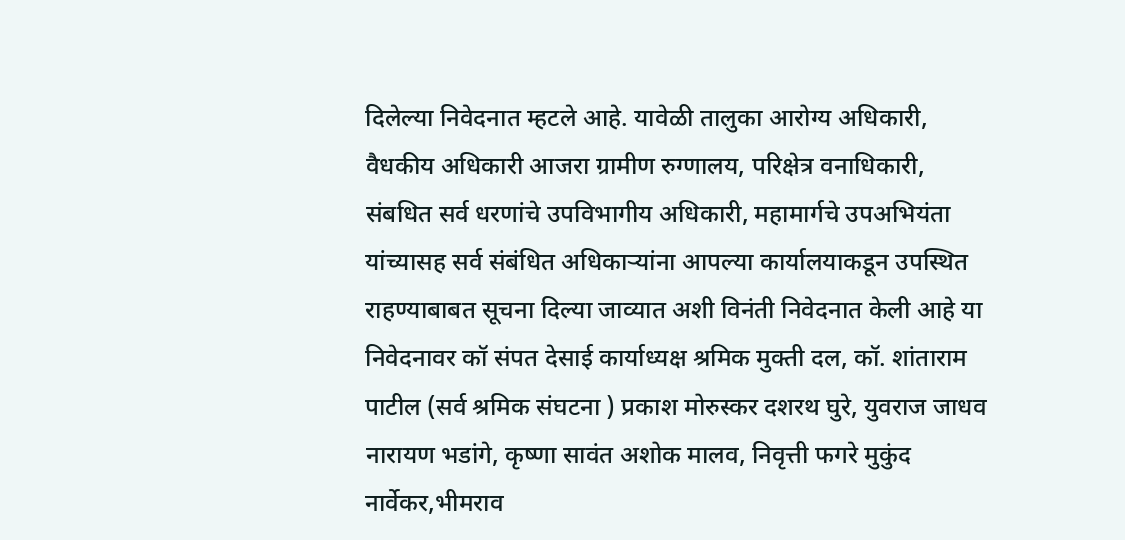दिलेल्या निवेदनात म्हटले आहे. यावेळी तालुका आरोग्य अधिकारी, वैधकीय अधिकारी आजरा ग्रामीण रुग्णालय, परिक्षेत्र वनाधिकारी, संबधित सर्व धरणांचे उपविभागीय अधिकारी, महामार्गचे उपअभियंता यांच्यासह सर्व संबंधित अधिकाऱ्यांना आपल्या कार्यालयाकडून उपस्थित राहण्याबाबत सूचना दिल्या जाव्यात अशी विनंती निवेदनात केली आहे या निवेदनावर कॉ संपत देसाई कार्याध्यक्ष श्रमिक मुक्ती दल, कॉ. शांताराम पाटील (सर्व श्रमिक संघटना ) प्रकाश मोरुस्कर दशरथ घुरे, युवराज जाधव नारायण भडांगे, कृष्णा सावंत अशोक मालव, निवृत्ती फगरे मुकुंद नार्वेकर,भीमराव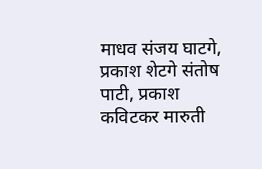माधव संजय घाटगे, प्रकाश शेटगे संतोष पाटी, प्रकाश कविटकर मारुती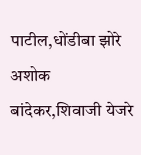पाटील,धोंडीबा झोरे
अशोक बांदेकर,शिवाजी येजरे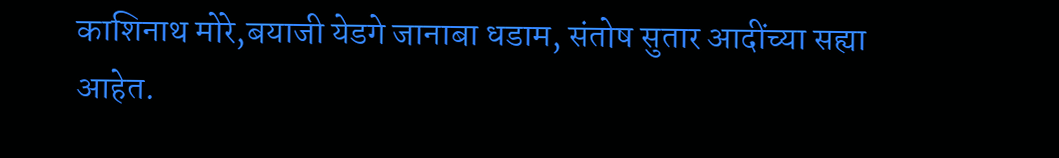काशिनाथ मोरे,बयाजी येडगे जानाबा धडाम, संतोष सुतार आदींच्या सह्या आहेत.